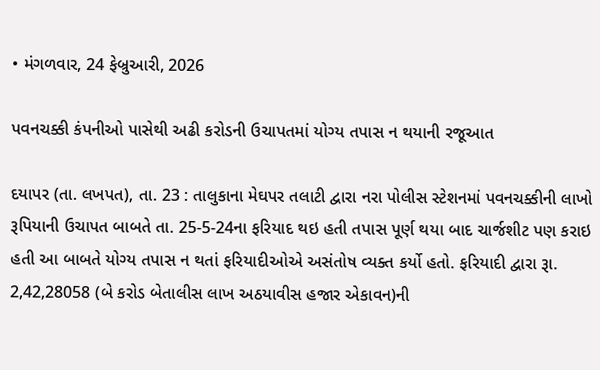• મંગળવાર, 24 ફેબ્રુઆરી, 2026

પવનચક્કી કંપનીઓ પાસેથી અઢી કરોડની ઉચાપતમાં યોગ્ય તપાસ ન થયાની રજૂઆત

દયાપર (તા. લખપત), તા. 23 : તાલુકાના મેઘપર તલાટી દ્વારા નરા પોલીસ સ્ટેશનમાં પવનચક્કીની લાખો રૂપિયાની ઉચાપત બાબતે તા. 25-5-24ના ફરિયાદ થઇ હતી તપાસ પૂર્ણ થયા બાદ ચાર્જશીટ પણ કરાઇ હતી આ બાબતે યોગ્ય તપાસ ન થતાં ફરિયાદીઓએ અસંતોષ વ્યક્ત કર્યો હતો. ફરિયાદી દ્વારા રૂા. 2,42,28058 (બે કરોડ બેતાલીસ લાખ અઠયાવીસ હજાર એકાવન)ની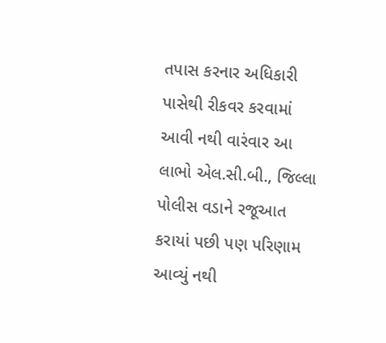તપાસ કરનાર અધિકારી પાસેથી રીકવર કરવામાં આવી નથી વારંવાર આ લાભો એલ.સી.બી., જિલ્લા પોલીસ વડાને રજૂઆત કરાયાં પછી પણ પરિણામ આવ્યું નથી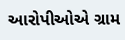આરોપીઓએ ગ્રામ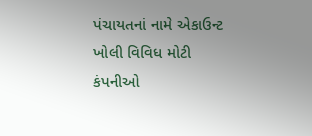પંચાયતનાં નામે એકાઉન્ટ ખોલી વિવિધ મોટી કંપનીઓ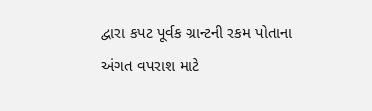દ્વારા કપટ પૂર્વક ગ્રાન્ટની રકમ પોતાના અંગત વપરાશ માટે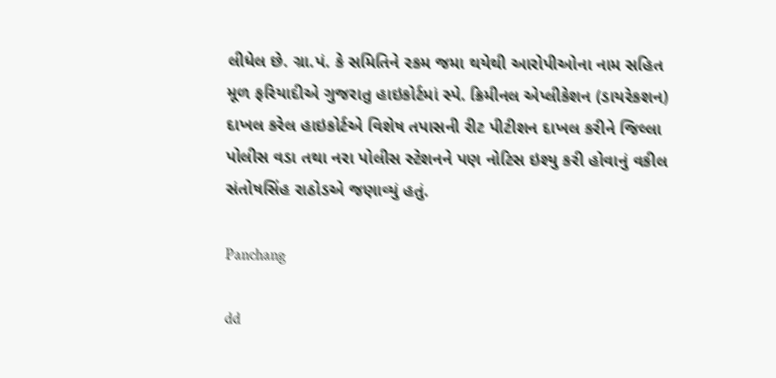લીધેલ છે. ગ્રા.પં. કે સમિતિને રકમ જમા થયેથી આરોપીઓના નામ સહિત મૂળ ફરિયાદીએ ગુજરાતુ હાઇકોર્ટમાં સ્પે. ક્રિમીનલ એપ્લીકેશન (ડાયરેકશન) દાખલ કરેલ હાઇકોર્ટએ વિશેષ તપાસની રીટ પીટીશન દાખલ કરીને જિલ્લા પોલીસ વડા તથા નરા પોલીસ સ્ટેશનને પણ નોટિસ ઇશ્યુ કરી હોવાનું વકીલ સંતોષસિંહ રાઠોડએ જણાવ્યું હતું.

Panchang

dd